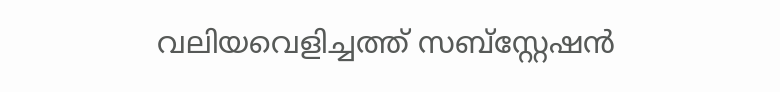വലിയവെളിച്ചത്ത് സബ്സ്റ്റേഷന്‍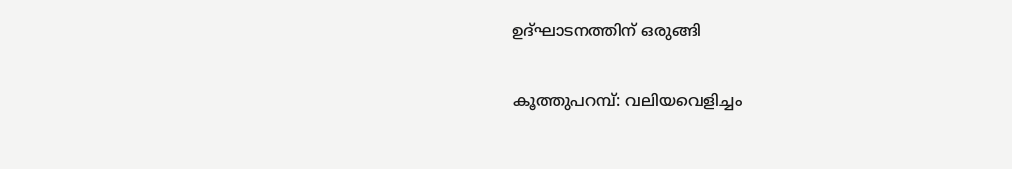ഉദ്ഘാടനത്തിന് ഒരുങ്ങി

കൂത്തുപറമ്പ്: വലിയവെളിച്ചം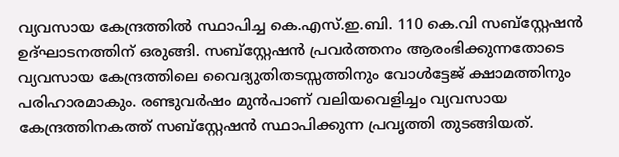വ്യവസായ കേന്ദ്രത്തില്‍ സ്ഥാപിച്ച കെ.എസ്.ഇ.ബി. 110 കെ.വി സബ്സ്റ്റേഷന്‍ ഉദ്ഘാടനത്തിന് ഒരുങ്ങി. സബ്സ്റ്റേഷന്‍ പ്രവര്‍ത്തനം ആരംഭിക്കുന്നതോടെ വ്യവസായ കേന്ദ്രത്തിലെ വൈദ്യുതിതടസ്സത്തിനും വോള്‍ട്ടേജ് ക്ഷാമത്തിനും പരിഹാരമാകും. രണ്ടുവര്‍ഷം മുന്‍പാണ് വലിയവെളിച്ചം വ്യവസായ കേന്ദ്രത്തിനകത്ത് സബ്സ്റ്റേഷന്‍ സ്ഥാപിക്കുന്ന പ്രവൃത്തി തുടങ്ങിയത്.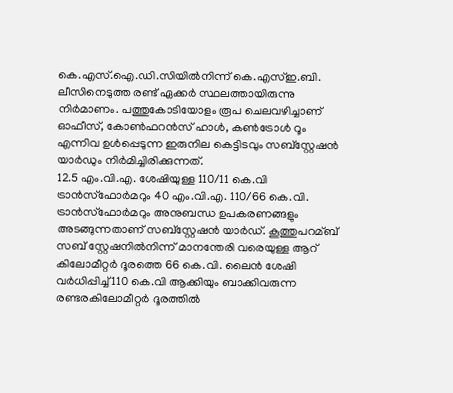കെ.എസ്.ഐ.ഡി.സിയില്‍നിന്ന്‌ കെ.എസ്‌ഇ.ബി. ലീസിനെടുത്ത രണ്ട് ഏക്കര്‍ സ്ഥലത്തായിരുന്നു നിര്‍മാണം. പത്തുകോടിയോളം രൂപ ചെലവഴിച്ചാണ് ഓഫീസ്, കോണ്‍ഫറന്‍സ് ഹാള്‍, കണ്‍ട്രോള്‍ റൂം എന്നിവ ഉള്‍പ്പെടുന്ന ഇരുനില കെട്ടിടവും സബ്സ്റ്റേഷന്‍ യാര്‍ഡും നിര്‍മിച്ചിരിക്കുന്നത്.
12.5 എം.വി.എ. ശേഷിയുള്ള 110/11 കെ.വി ട്രാന്‍സ്‌ഫോര്‍മറും 40 എം.വി.എ. 110/66 കെ.വി. ട്രാന്‍സ്‌ഫോര്‍മറും അനുബന്ധ ഉപകരണങ്ങളും അടങ്ങുന്നതാണ് സബ്സ്റ്റേഷന്‍ യാര്‍ഡ്. കൂത്തുപറമ്ബ് സബ് സ്റ്റേഷനില്‍നിന്ന്‌ മാനന്തേരി വരെയുള്ള ആറ് കിലോമീറ്റര്‍ ദൂരത്തെ 66 കെ.വി. ലൈന്‍ ശേഷി വര്‍ധിപ്പിച്ച്‌ 110 കെ.വി ആക്കിയും ബാക്കിവരുന്ന രണ്ടരകിലോമീറ്റര്‍ ദൂരത്തില്‍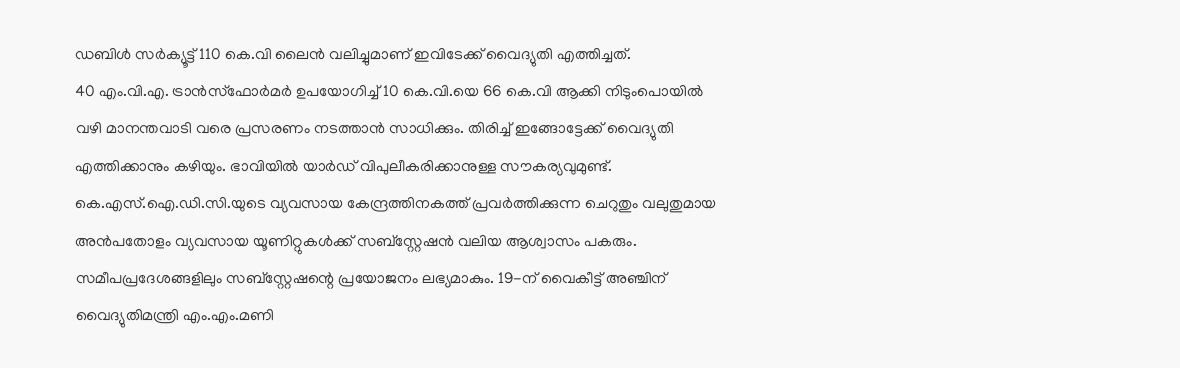ഡബിള്‍ സര്‍ക്യൂട്ട് 110 കെ.വി ലൈന്‍ വലിച്ചുമാണ് ഇവിടേക്ക് വൈദ്യുതി എത്തിച്ചത്.
40 എം.വി.എ. ട്രാന്‍സ്‌ഫോര്‍മര്‍ ഉപയോഗിച്ച്‌ 10 കെ.വി.യെ 66 കെ.വി ആക്കി നിടുംപൊയില്‍ വഴി മാനന്തവാടി വരെ പ്രസരണം നടത്താന്‍ സാധിക്കും. തിരിച്ച്‌ ഇങ്ങോട്ടേക്ക് വൈദ്യുതി എത്തിക്കാനും കഴിയും. ഭാവിയില്‍ യാര്‍ഡ് വിപുലീകരിക്കാനുള്ള സൗകര്യവുമുണ്ട്.
കെ.എസ്.ഐ.ഡി.സി.യുടെ വ്യവസായ കേന്ദ്രത്തിനകത്ത് പ്രവര്‍ത്തിക്കുന്ന ചെറുതും വലുതുമായ അന്‍പതോളം വ്യവസായ യൂണിറ്റുകള്‍ക്ക് സബ്സ്റ്റേഷന്‍ വലിയ ആശ്വാസം പകരും. സമീപപ്രദേശങ്ങളിലും സബ്സ്റ്റേഷന്റെ പ്രയോജനം ലഭ്യമാകും. 19-ന് വൈകീട്ട് അഞ്ചിന് വൈദ്യുതിമന്ത്രി എം.എം.മണി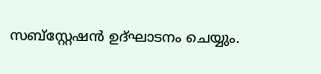സബ്സ്റ്റേഷന്‍ ഉദ്ഘാടനം ചെയ്യും.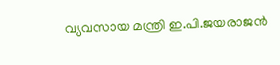വ്യവസായ മന്ത്രി ഇ.പി.ജയരാജന്‍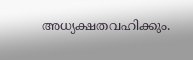അധ്യക്ഷതവഹിക്കും.